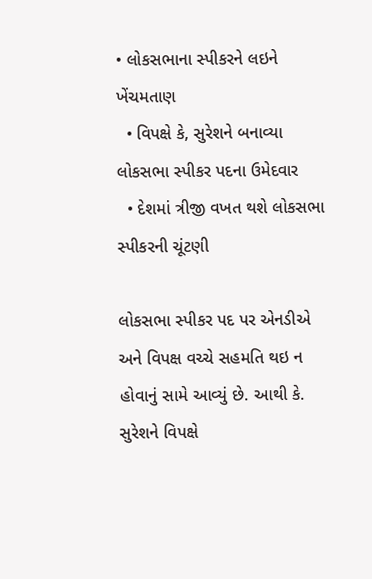• લોકસભાના સ્પીકરને લઇને ખેંચમતાણ
  • વિપક્ષે કે, સુરેશને બનાવ્યા લોકસભા સ્પીકર પદના ઉમેદવાર
  • દેશમાં ત્રીજી વખત થશે લોકસભા સ્પીકરની ચૂંટણી

લોકસભા સ્પીકર પદ પર એનડીએ અને વિપક્ષ વચ્ચે સહમતિ થઇ ન હોવાનું સામે આવ્યું છે. આથી કે. સુરેશને વિપક્ષે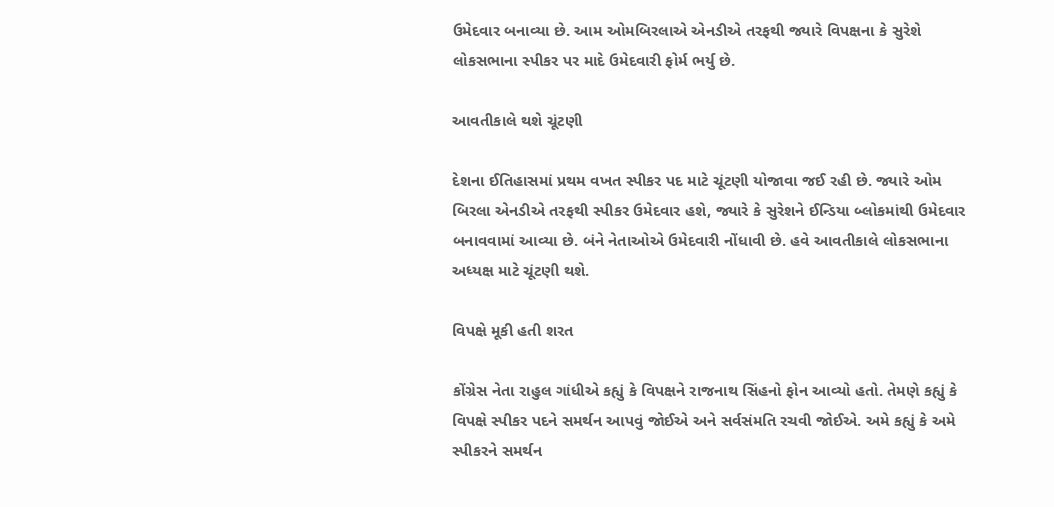ઉમેદવાર બનાવ્યા છે. આમ ઓમબિરલાએ એનડીએ તરફથી જ્યારે વિપક્ષના કે સુરેશે લોકસભાના સ્પીકર પર માદે ઉમેદવારી ફોર્મ ભર્યુ છે.

આવતીકાલે થશે ચૂંટણી

દેશના ઈતિહાસમાં પ્રથમ વખત સ્પીકર પદ માટે ચૂંટણી યોજાવા જઈ રહી છે. જ્યારે ઓમ બિરલા એનડીએ તરફથી સ્પીકર ઉમેદવાર હશે, જ્યારે કે સુરેશને ઈન્ડિયા બ્લોકમાંથી ઉમેદવાર બનાવવામાં આવ્યા છે. બંને નેતાઓએ ઉમેદવારી નોંધાવી છે. હવે આવતીકાલે લોકસભાના અધ્યક્ષ માટે ચૂંટણી થશે.

વિપક્ષે મૂકી હતી શરત

કોંગ્રેસ નેતા રાહુલ ગાંધીએ કહ્યું કે વિપક્ષને રાજનાથ સિંહનો ફોન આવ્યો હતો. તેમણે કહ્યું કે વિપક્ષે સ્પીકર પદને સમર્થન આપવું જોઈએ અને સર્વસંમતિ રચવી જોઈએ. અમે કહ્યું કે અમે સ્પીકરને સમર્થન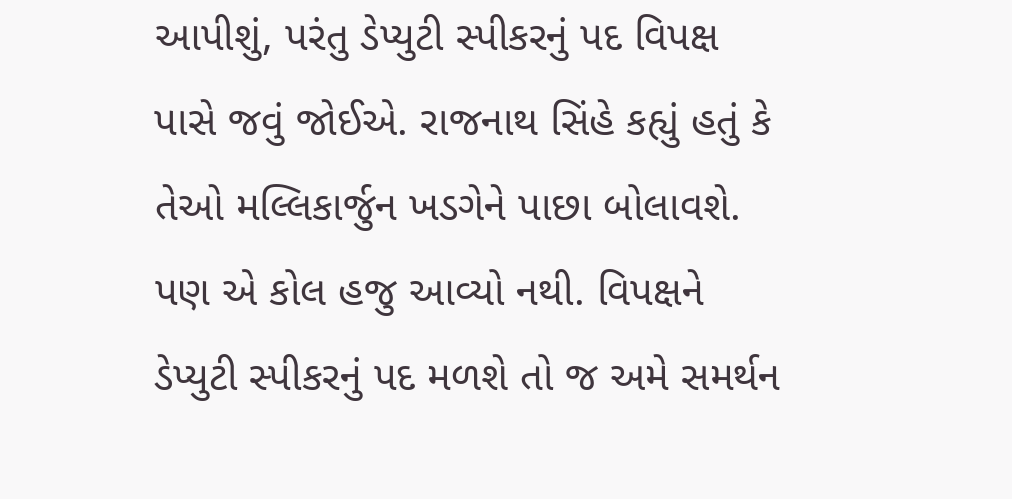આપીશું, પરંતુ ડેપ્યુટી સ્પીકરનું પદ વિપક્ષ પાસે જવું જોઈએ. રાજનાથ સિંહે કહ્યું હતું કે તેઓ મલ્લિકાર્જુન ખડગેને પાછા બોલાવશે. પણ એ કોલ હજુ આવ્યો નથી. વિપક્ષને ડેપ્યુટી સ્પીકરનું પદ મળશે તો જ અમે સમર્થન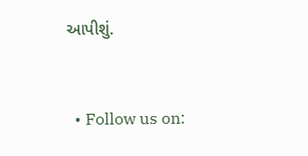આપીશું.


  • Follow us on: